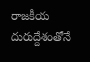రాజకీయ దురుద్దేశంతోనే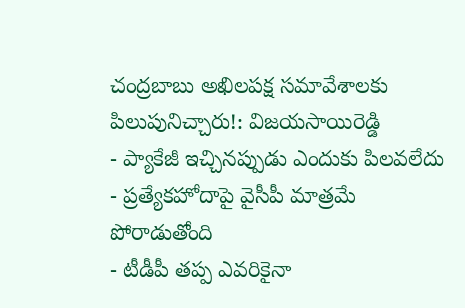చంద్రబాబు అఖిలపక్ష సమావేశాలకు పిలుపునిచ్చారు!: విజయసాయిరెడ్డి
- ప్యాకేజీ ఇచ్చినప్పుడు ఎందుకు పిలవలేదు
- ప్రత్యేకహోదాపై వైసీపీ మాత్రమే పోరాడుతోంది
- టీడీపీ తప్ప ఎవరికైనా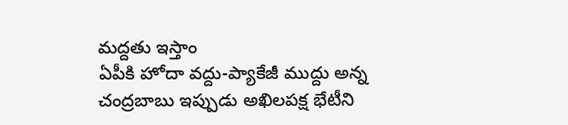మద్దతు ఇస్తాం
ఏపీకి హోదా వద్దు-ప్యాకేజీ ముద్దు అన్న చంద్రబాబు ఇప్పుడు అఖిలపక్ష భేటీని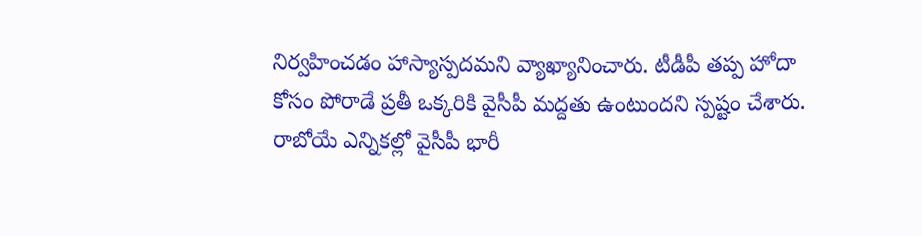నిర్వహించడం హాస్యాస్పదమని వ్యాఖ్యానించారు. టీడీపీ తప్ప హోదా కోసం పోరాడే ప్రతీ ఒక్కరికి వైసీపీ మద్దతు ఉంటుందని స్పష్టం చేశారు. రాబోయే ఎన్నికల్లో వైసీపీ భారీ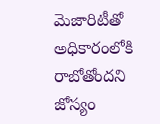మెజారిటీతో అధికారంలోకి రాబోతోందని జోస్యం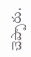చెప్పారు.